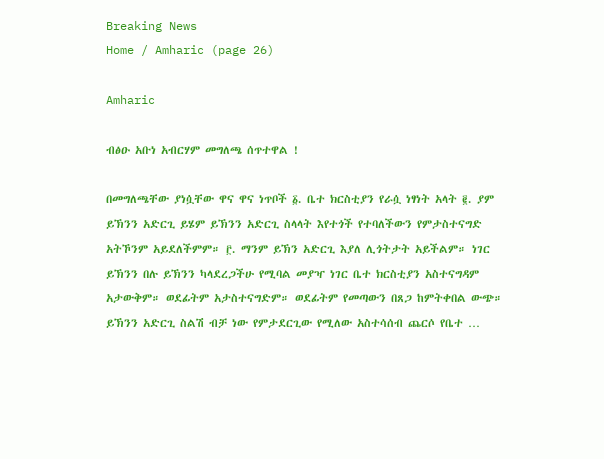Breaking News
Home / Amharic (page 26)

Amharic

ብፅዑ አቡነ አብርሃም መግለጫ ሰጥተዋል !

በመግለጫቸው ያነሷቸው ዋና ዋና ነጥቦች ፩. ቤተ ክርስቲያን የራሷ ነፃነት አላት ፪. ያም ይኽንን አድርጊ ይሄም ይኽንን አድርጊ ስላላት እየተጎች የተባለችውን የምታስተናግድ አትኾንም አይደለችምም። ፫. ማንም ይኽን አድርጊ እያለ ሊጎትታት አይችልም። ነገር ይኽንን በሉ ይኽንን ካላደረጋችሁ የሚባል መያዣ ነገር ቤተ ክርስቲያን አስተናግዳም አታውቅም። ወደፊትም አታስተናግድም። ወደፊትም የመጣውን በጸጋ ከምትቀበል ውጭ። ይኽንን አድርጊ ስልሽ ብቻ ነው የምታደርጊው የሚለው አስተሳሰብ ጨርሶ የቤተ …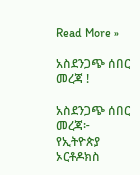Read More »

አስደንጋጭ ሰበር መረጃ !

አስደንጋጭ ሰበር መረጃ፦ የኢትዮጵያ ኦርቶዶክስ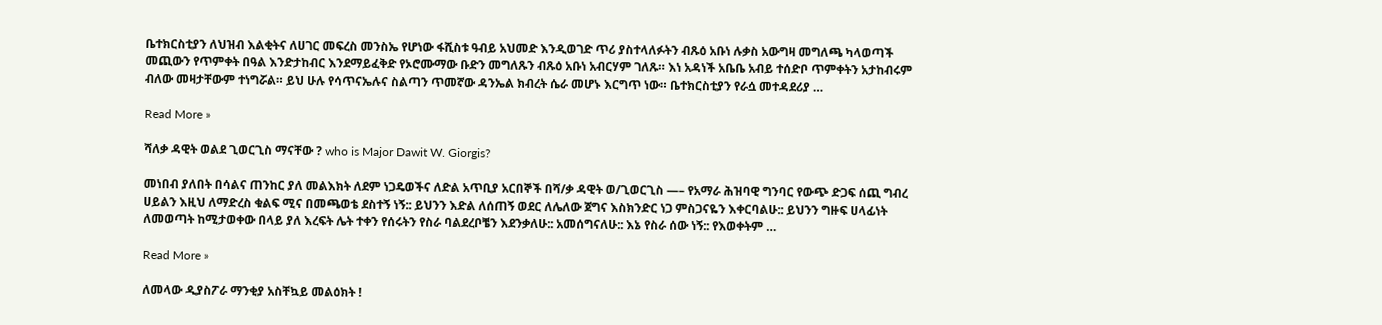ቤተክርስቲያን ለህዝብ እልቂትና ለሀገር መፍረስ መንስኤ የሆነው ፋሺስቱ ዓብይ አህመድ እንዲወገድ ጥሪ ያስተላለፉትን ብጹዕ አቡነ ሉቃስ አውግዛ መግለጫ ካላወጣች መጪውን የጥምቀት በዓል እንድታከብር እንደማይፈቅድ የኦሮሙማው ቡድን መግለጹን ብጹዕ አቡነ አብርሃም ገለጹ። እነ አዳነች አቤቤ አብይ ተሰድቦ ጥምቀትን አታከብሩም ብለው መዛታቸውም ተነግሯል። ይህ ሁሉ የሳጥናኤሉና ስልጣን ጥመኛው ዳንኤል ክብረት ሴራ መሆኑ እርግጥ ነው። ቤተክርስቲያን የራሷ መተዳደሪያ …

Read More »

ሻለቃ ዳዊት ወልደ ጊወርጊስ ማናቸው ? who is Major Dawit W. Giorgis?

መነበብ ያለበት በሳልና ጠንከር ያለ መልእክት ለደም ነጋዴወችና ለድል አጥቢያ አርበኞች በሻ/ቃ ዳዊት ወ/ጊወርጊስ —– የአማራ ሕዝባዊ ግንባር የውጭ ድጋፍ ሰጪ ግብረ ሀይልን እዚህ ለማድረስ ቁልፍ ሚና በመጫወቴ ደስተኝ ነኝ:: ይህንን እድል ለሰጠኝ ወደር ለሌለው ጀግና እስክንድር ነጋ ምስጋናዬን እቀርባልሁ:: ይህንን ግዙፍ ሀላፊነት ለመወጣት ከሚታወቀው በላይ ያለ እረፍት ሌት ተቀን የሰሩትን የስራ ባልደረቦቼን እደንቃለሁ:: አመሰግናለሁ:: እኔ የስራ ሰው ነኝ:: የእወቀትም …

Read More »

ለመላው ዲያስፖራ ማንቂያ አስቸኳይ መልዕክት !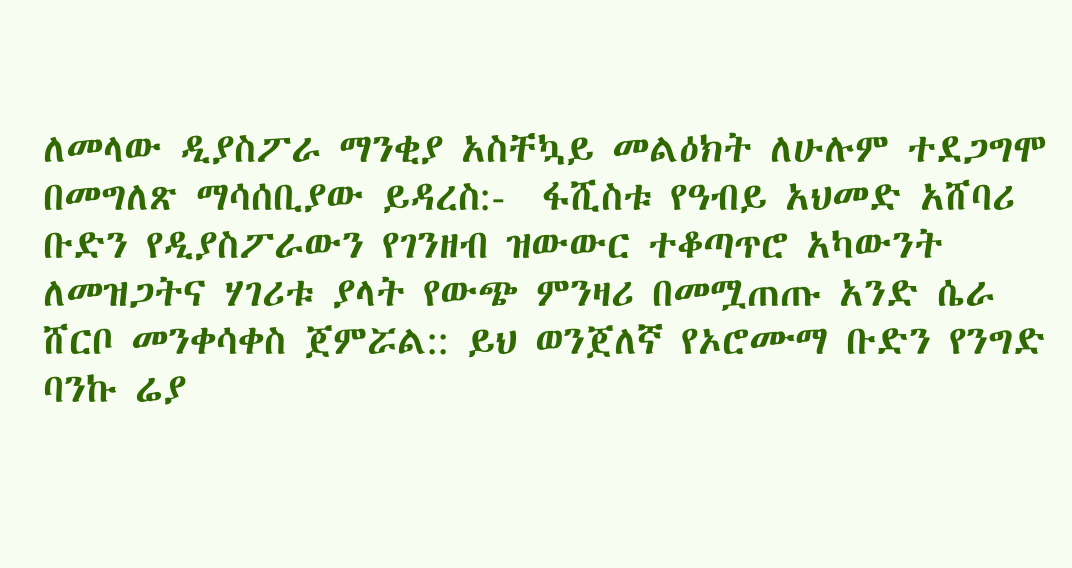ለመላው ዲያስፖራ ማንቂያ አስቸኳይ መልዕክት ለሁሉም ተደጋግሞ በመግለጽ ማሳሰቢያው ይዳረስ:-  ፋሺስቱ የዓብይ አህመድ አሸባሪ ቡድን የዲያስፖራውን የገንዘብ ዝውውር ተቆጣጥሮ አካውንት ለመዝጋትና ሃገሪቱ ያላት የውጭ ምንዛሪ በመሟጠጡ አንድ ሴራ ሸርቦ መንቀሳቀስ ጀምሯል:: ይህ ወንጀለኛ የኦሮሙማ ቡድን የንግድ ባንኩ ሬያ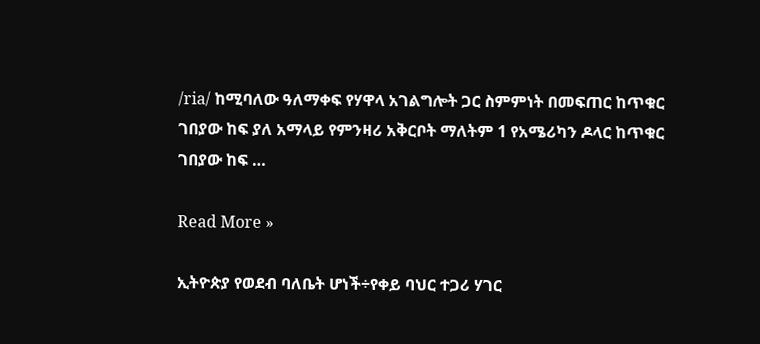/ria/ ከሚባለው ዓለማቀፍ የሃዋላ አገልግሎት ጋር ስምምነት በመፍጠር ከጥቁር ገበያው ከፍ ያለ አማላይ የምንዛሪ አቅርቦት ማለትም 1 የአሜሪካን ዶላር ከጥቁር ገበያው ከፍ …

Read More »

ኢትዮጵያ የወደብ ባለቤት ሆነች÷የቀይ ባህር ተጋሪ ሃገር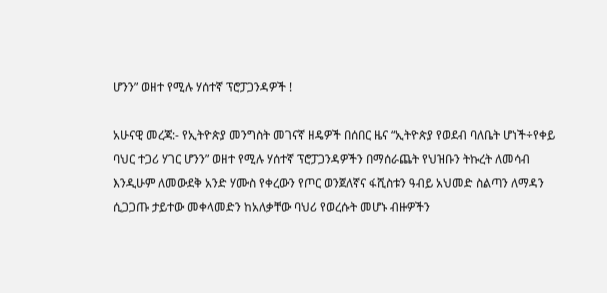ሆንን” ወዘተ የሚሉ ሃሰተኛ ፕሮፓጋንዳዎች !

አሁናዊ መረጃ:- የኢትዮጵያ መንግስት መገናኛ ዘዴዎች በሰበር ዜና “ኢትዮጵያ የወደብ ባለቤት ሆነች÷የቀይ ባህር ተጋሪ ሃገር ሆንን” ወዘተ የሚሉ ሃሰተኛ ፕሮፓጋንዳዎችን በማሰራጨት የህዝቡን ትኩረት ለመሳብ እንዲሁም ለመውደቅ አንድ ሃሙስ የቀረውን የጦር ወንጀለኛና ፋሺስቱን ዓብይ አህመድ ስልጣን ለማዳን ሲጋጋጡ ታይተው መቀላመድን ከአለቃቸው ባህሪ የወረሱት መሆኑ ብዙዎችን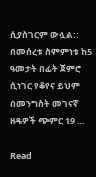ሲያስገርም ውሏል:: በመሰረቱ ስምምነቱ ከ5 ዓመታት በፊት ጀምሮ ሲነገር የቆየና ይህም በመንግስት መገናኛ ዘዴዎች ጭምር 19 …

Read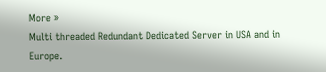More »
Multi threaded Redundant Dedicated Server in USA and in Europe.